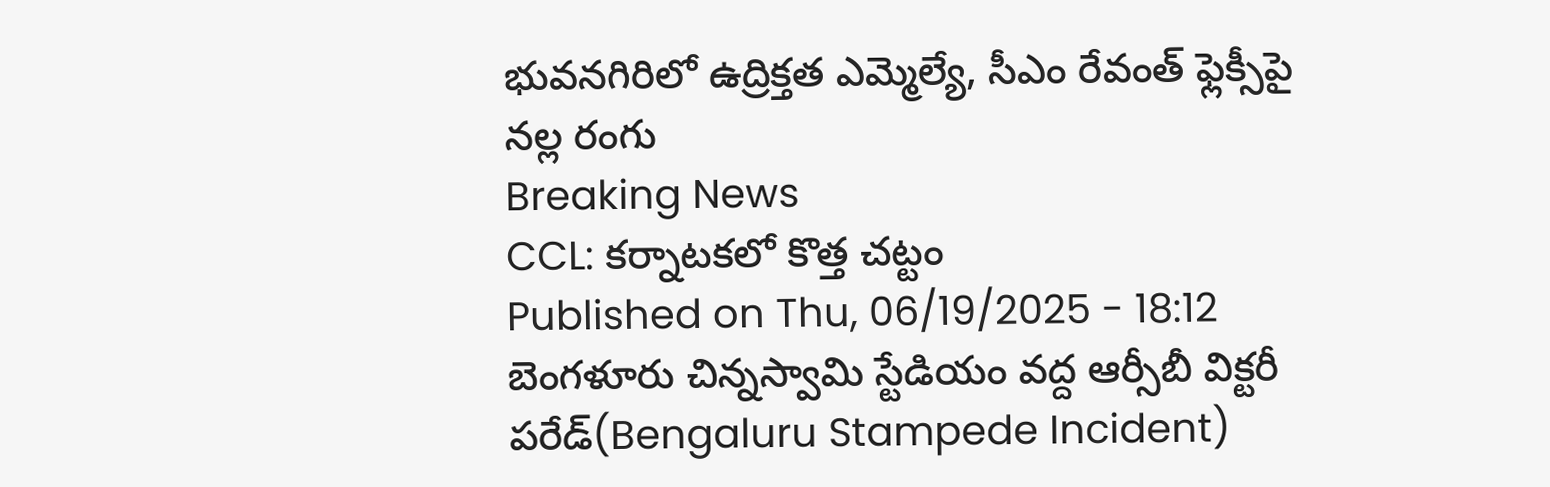భువనగిరిలో ఉద్రిక్తత ఎమ్మెల్యే, సీఎం రేవంత్ ఫ్లెక్సీపై నల్ల రంగు
Breaking News
CCL: కర్నాటకలో కొత్త చట్టం
Published on Thu, 06/19/2025 - 18:12
బెంగళూరు చిన్నస్వామి స్టేడియం వద్ద ఆర్సీబీ విక్టరీ పరేడ్(Bengaluru Stampede Incident)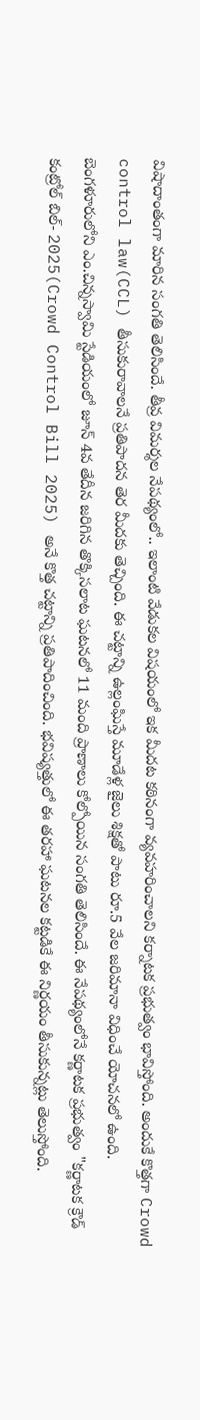విషాదాంతంగా మారిన సంగతి తెలిసిందే. తీవ్ర విమర్శల నేపథ్యంలో.. ఇలాంటి వేడుకల విషయంలో ఇక మీదట కఠినంగా వ్యవహరించాలని కర్నాటక ప్రభుత్వం భావిస్తోంది. అందుకే కొత్తగా Crowd control law(CCL) తీసుకురావాలనే ప్రతిపాదన తెర మీదకు తెచ్చింది. ఈ చట్టాన్ని ఉల్లంఘిస్తే మూడేళ్ల జైలు శిక్షతో పాటు రూ.5 వేల జరిమానా విధించే యోచనలో ఉంది.
బెంగళూరులోని ఎం.చిన్నస్వామి స్టేడియంలో జూన్ 4వ తేదీన జరిగిన తొక్కిసలాట ఘటనలో 11 మంది ప్రాణాలు కోల్పోయిన సంగతి తెలిసిందే. ఈ నేపథ్యంలోనే కర్ణాటక ప్రభుత్వం "కర్ణాటక క్రౌడ్ కంట్రోల్ బిల్- 2025(Crowd Control Bill 2025) అనే కొత్త చట్టాన్ని ప్రతిపాదించింది. భవిష్యత్తులో ఈ తరహా ఘటనల కట్టడికే ఈ నిర్ణయం తీసుకున్నట్లు తెలుస్తోంది.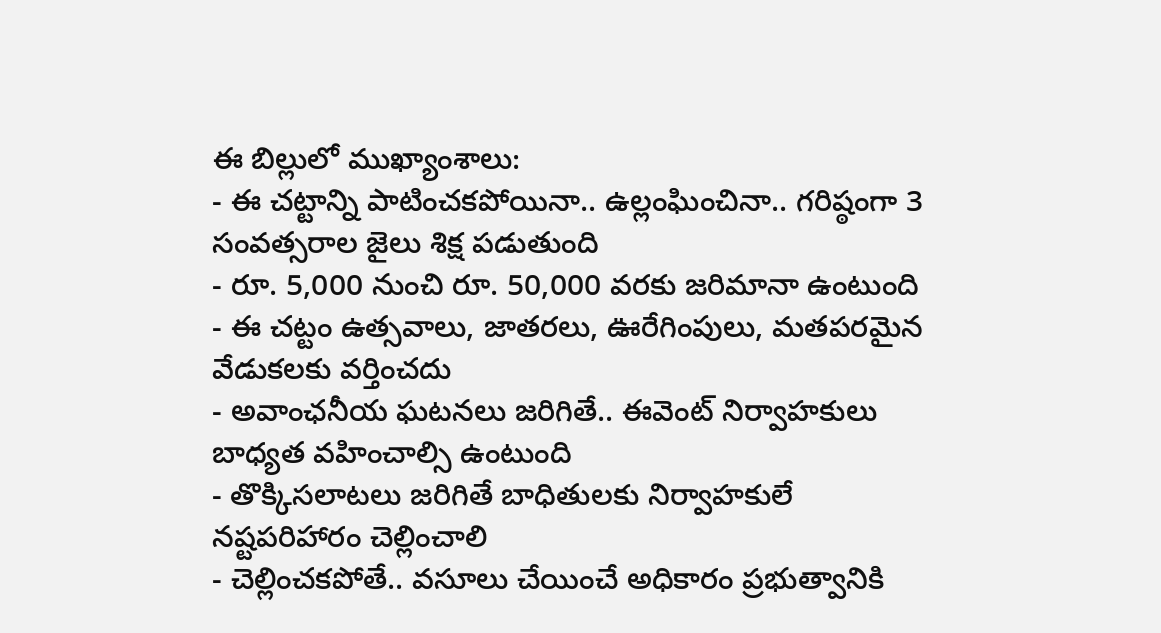ఈ బిల్లులో ముఖ్యాంశాలు:
- ఈ చట్టాన్ని పాటించకపోయినా.. ఉల్లంఘించినా.. గరిష్ఠంగా 3 సంవత్సరాల జైలు శిక్ష పడుతుంది
- రూ. 5,000 నుంచి రూ. 50,000 వరకు జరిమానా ఉంటుంది
- ఈ చట్టం ఉత్సవాలు, జాతరలు, ఊరేగింపులు, మతపరమైన వేడుకలకు వర్తించదు
- అవాంఛనీయ ఘటనలు జరిగితే.. ఈవెంట్ నిర్వాహకులు బాధ్యత వహించాల్సి ఉంటుంది
- తొక్కిసలాటలు జరిగితే బాధితులకు నిర్వాహకులే నష్టపరిహారం చెల్లించాలి
- చెల్లించకపోతే.. వసూలు చేయించే అధికారం ప్రభుత్వానికి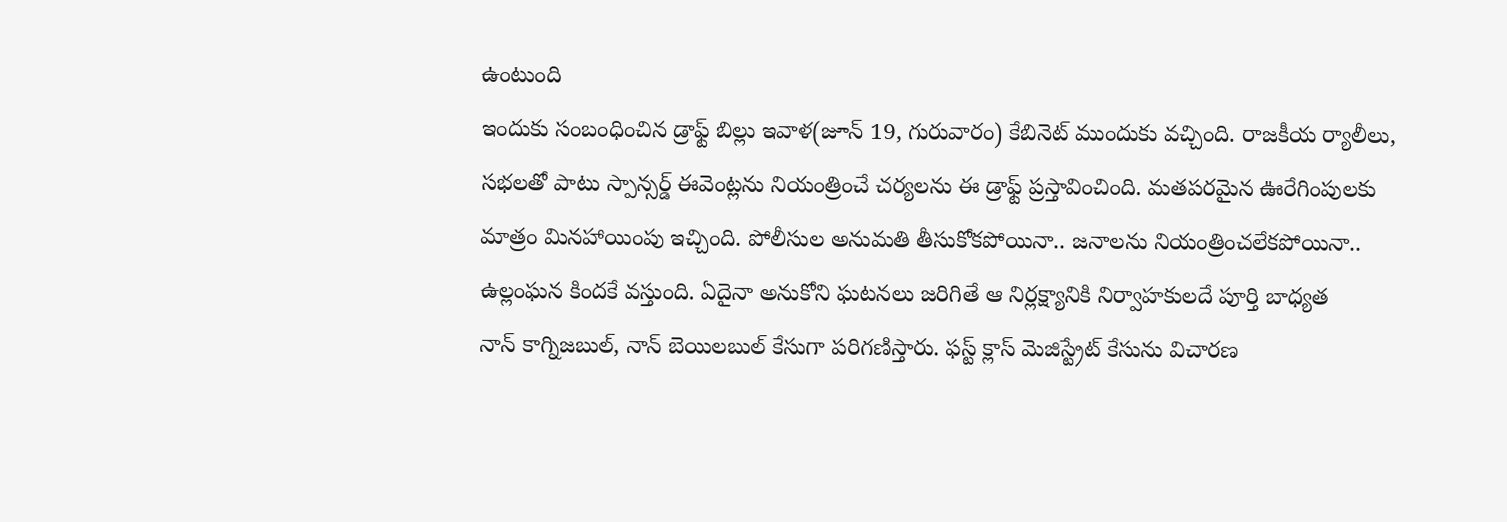ఉంటుంది
ఇందుకు సంబంధించిన డ్రాఫ్ట్ బిల్లు ఇవాళ(జూన్ 19, గురువారం) కేబినెట్ ముందుకు వచ్చింది. రాజకీయ ర్యాలీలు, సభలతో పాటు స్పాన్సర్డ్ ఈవెంట్లను నియంత్రించే చర్యలను ఈ డ్రాఫ్ట్ ప్రస్తావించింది. మతపరమైన ఊరేగింపులకు మాత్రం మినహాయింపు ఇచ్చింది. పోలీసుల అనుమతి తీసుకోకపోయినా.. జనాలను నియంత్రించలేకపోయినా.. ఉల్లంఘన కిందకే వస్తుంది. ఏదైనా అనుకోని ఘటనలు జరిగితే ఆ నిర్లక్ష్యానికి నిర్వాహకులదే పూర్తి బాధ్యత
నాన్ కాగ్నిజబుల్, నాన్ బెయిలబుల్ కేసుగా పరిగణిస్తారు. ఫస్ట్ క్లాస్ మెజిస్ట్రేట్ కేసును విచారణ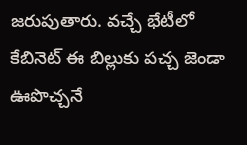జరుపుతారు. వచ్చే భేటీలో కేబినెట్ ఈ బిల్లుకు పచ్చ జెండా ఊపొచ్చనే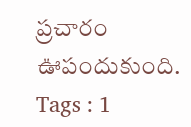ప్రచారం ఊపందుకుంది.
Tags : 1